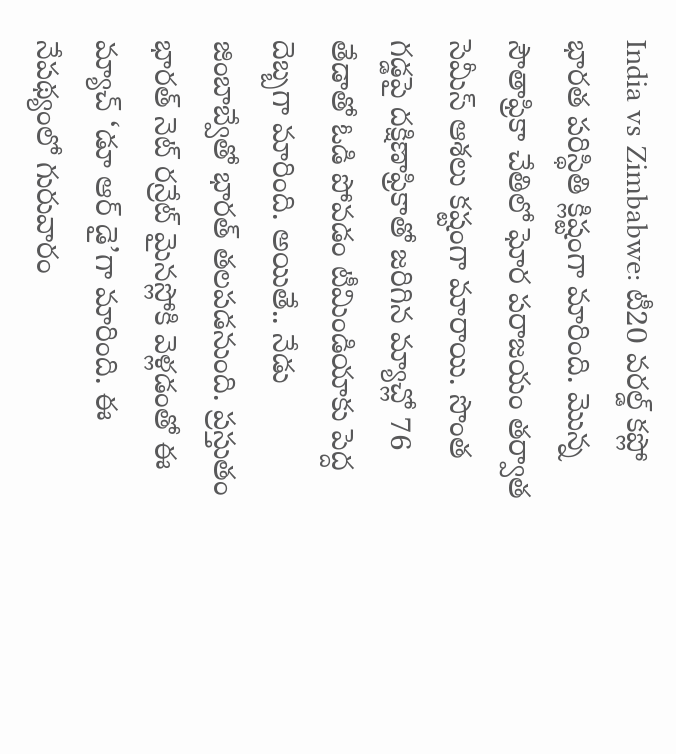India vs Zimbabwe: టీ20 వరల్డ్ కప్లో భారత పరిస్థితి క్లిష్టంగా మారింది. మొన్న సౌతాఫ్రికా చేతిలో ఘోర పరాజయం తర్వాత సెమీస్ ఆశలు కష్టంగా మారాయి. సొంత గడ్డపై దక్షిణాఫ్రికాతో జరిగిన మ్యాచ్లో 76 తేడాతో ఓడి పోవడం టీమిండియాకు పెద్ద దెబ్బగా మారింది. అయితే.. నేడు జింబాబ్వేతో భారత్ తలపడనుంది. ప్రస్తుతం భారత్ నెట్ రన్రేట్ మైనస్లోకి వెళ్లడంతో ఈ మ్యాచ్ ‘డూ ఆర్ డై’గా మారింది. ఈ నేపథ్యంలో గురువారం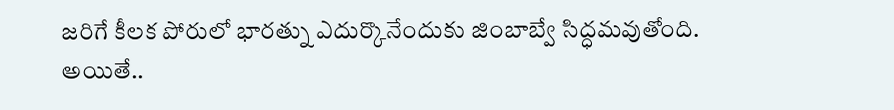జరిగే కీలక పోరులో భారత్ను ఎదుర్కొనేందుకు జింబాబ్వే సిద్ధమవుతోంది. అయితే..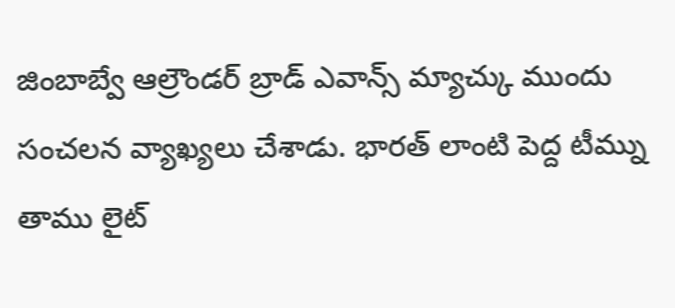జింబాబ్వే ఆల్రౌండర్ బ్రాడ్ ఎవాన్స్ మ్యాచ్కు ముందు సంచలన వ్యాఖ్యలు చేశాడు. భారత్ లాంటి పెద్ద టీమ్ను తాము లైట్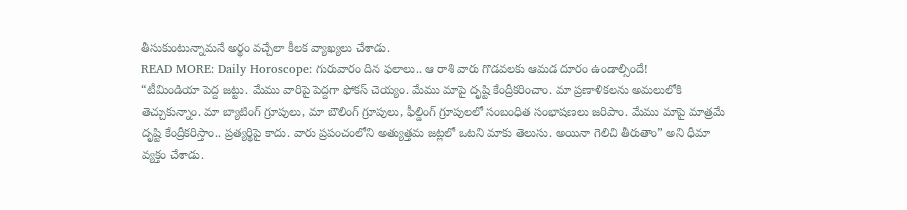తీసుకుంటున్నామనే అర్థం వచ్చేలా కీలక వ్యాఖ్యలు చేశాడు.
READ MORE: Daily Horoscope: గురువారం దిన ఫలాలు.. ఆ రాశి వారు గొడవలకు ఆమడ దూరం ఉండాల్సిందే!
“టీమిండియా పెద్ద జట్టు. మేము వారిపై పెద్దగా ఫోకస్ చెయ్యం. మేము మాపై దృష్టి కేంద్రీకరించాం. మా ప్రణాళికలను అమలులోకి తెచ్చుకున్నాం. మా బ్యాటింగ్ గ్రూపులు, మా బౌలింగ్ గ్రూపులు, ఫీల్డింగ్ గ్రూపులలో సంబంధిత సంభాషణలు జరిపాం. మేము మాపై మాత్రమే దృష్టి కేంద్రీకరిస్తాం.. ప్రత్యర్థిపై కాదు. వారు ప్రపంచంలోని అత్యుత్తమ జట్లలో ఒటని మాకు తెలుసు. అయినా గెలిచి తీరుతాం” అని ధీమా వ్యక్తం చేశాడు.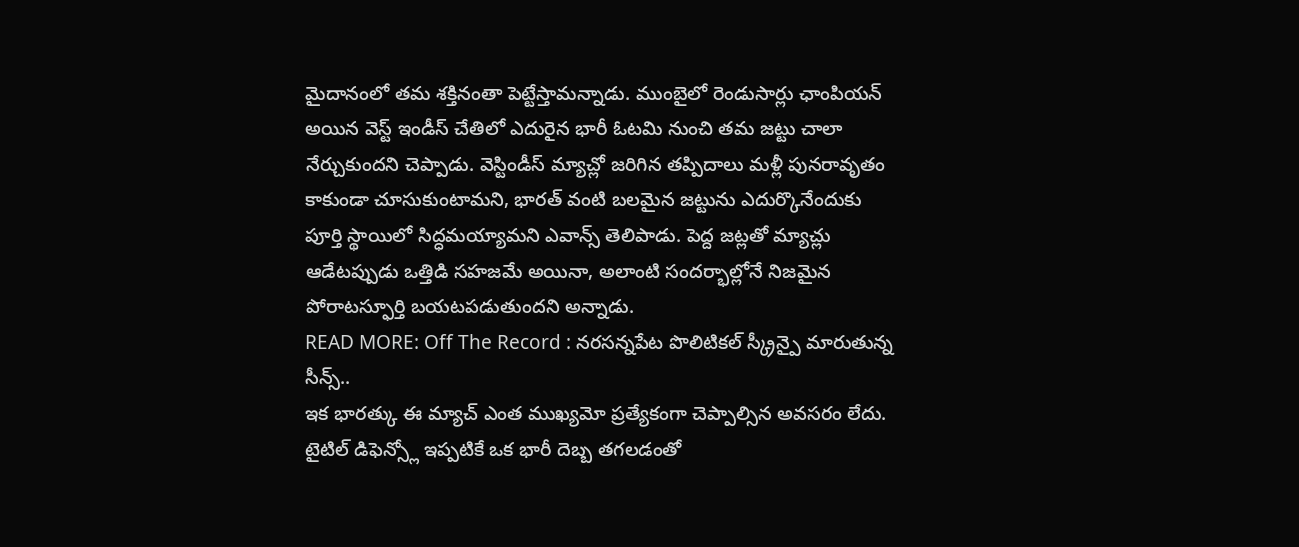మైదానంలో తమ శక్తినంతా పెట్టేస్తామన్నాడు. ముంబైలో రెండుసార్లు ఛాంపియన్ అయిన వెస్ట్ ఇండీస్ చేతిలో ఎదురైన భారీ ఓటమి నుంచి తమ జట్టు చాలా నేర్చుకుందని చెప్పాడు. వెస్టిండీస్ మ్యాచ్లో జరిగిన తప్పిదాలు మళ్లీ పునరావృతం కాకుండా చూసుకుంటామని, భారత్ వంటి బలమైన జట్టును ఎదుర్కొనేందుకు పూర్తి స్థాయిలో సిద్ధమయ్యామని ఎవాన్స్ తెలిపాడు. పెద్ద జట్లతో మ్యాచ్లు ఆడేటప్పుడు ఒత్తిడి సహజమే అయినా, అలాంటి సందర్భాల్లోనే నిజమైన పోరాటస్ఫూర్తి బయటపడుతుందని అన్నాడు.
READ MORE: Off The Record : నరసన్నపేట పొలిటికల్ స్క్రీన్పై మారుతున్న సీన్స్..
ఇక భారత్కు ఈ మ్యాచ్ ఎంత ముఖ్యమో ప్రత్యేకంగా చెప్పాల్సిన అవసరం లేదు. టైటిల్ డిఫెన్స్లో ఇప్పటికే ఒక భారీ దెబ్బ తగలడంతో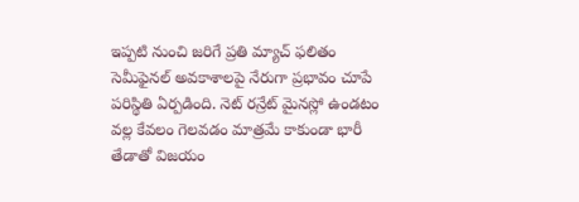ఇప్పటి నుంచి జరిగే ప్రతి మ్యాచ్ ఫలితం సెమీఫైనల్ అవకాశాలపై నేరుగా ప్రభావం చూపే పరిస్థితి ఏర్పడింది. నెట్ రన్రేట్ మైనస్లో ఉండటం వల్ల కేవలం గెలవడం మాత్రమే కాకుండా భారీ తేడాతో విజయం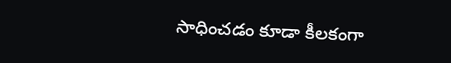సాధించడం కూడా కీలకంగా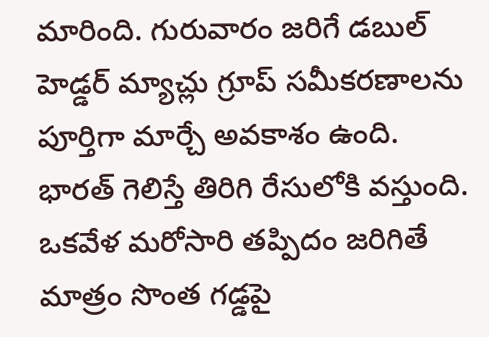మారింది. గురువారం జరిగే డబుల్ హెడ్డర్ మ్యాచ్లు గ్రూప్ సమీకరణాలను పూర్తిగా మార్చే అవకాశం ఉంది. భారత్ గెలిస్తే తిరిగి రేసులోకి వస్తుంది. ఒకవేళ మరోసారి తప్పిదం జరిగితే మాత్రం సొంత గడ్డపై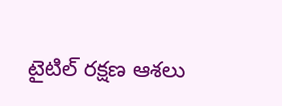టైటిల్ రక్షణ ఆశలు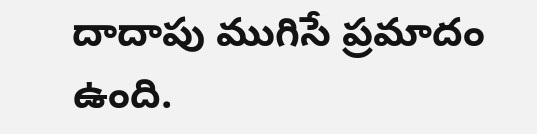దాదాపు ముగిసే ప్రమాదం ఉంది.